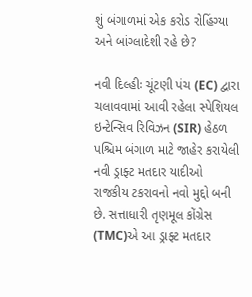શું બંગાળમાં એક કરોડ રોહિંગ્યા અને બાંગ્લાદેશી રહે છે?

નવી દિલ્હીઃ ચૂંટણી પંચ (EC) દ્વારા ચલાવવામાં આવી રહેલા સ્પેશિયલ ઇન્ટેન્સિવ રિવિઝન (SIR) હેઠળ પશ્ચિમ બંગાળ માટે જાહેર કરાયેલી નવી ડ્રાફ્ટ મતદાર યાદીઓ રાજકીય ટકરાવનો નવો મુદ્દો બની છે. સત્તાધારી તૃણમૂલ કોંગ્રેસ (TMC)એ આ ડ્રાફ્ટ મતદાર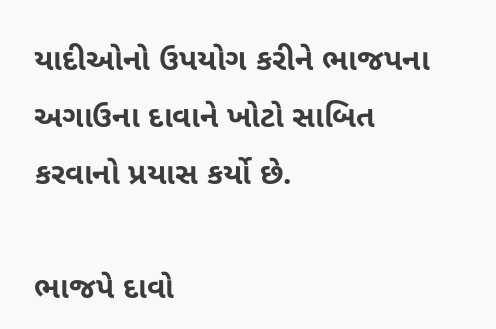યાદીઓનો ઉપયોગ કરીને ભાજપના અગાઉના દાવાને ખોટો સાબિત કરવાનો પ્રયાસ કર્યો છે.

ભાજપે દાવો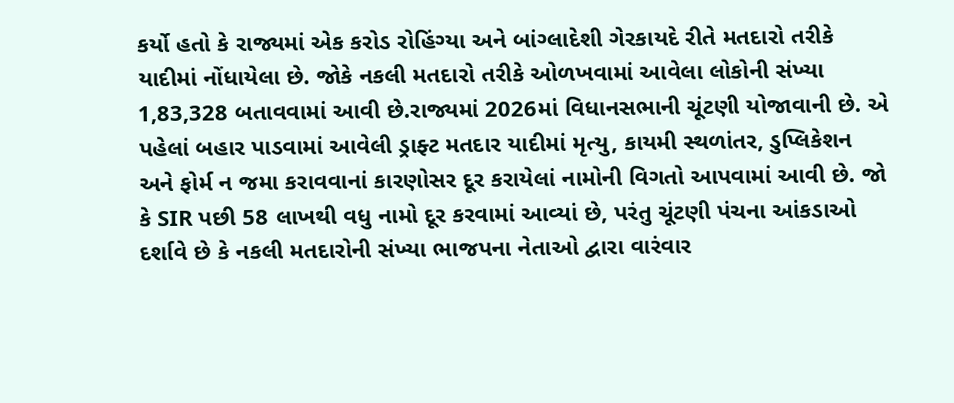કર્યો હતો કે રાજ્યમાં એક કરોડ રોહિંગ્યા અને બાંગ્લાદેશી ગેરકાયદે રીતે મતદારો તરીકે યાદીમાં નોંધાયેલા છે. જોકે નકલી મતદારો તરીકે ઓળખવામાં આવેલા લોકોની સંખ્યા 1,83,328 બતાવવામાં આવી છે.રાજ્યમાં 2026માં વિધાનસભાની ચૂંટણી યોજાવાની છે. એ પહેલાં બહાર પાડવામાં આવેલી ડ્રાફ્ટ મતદાર યાદીમાં મૃત્યુ, કાયમી સ્થળાંતર, ડુપ્લિકેશન અને ફોર્મ ન જમા કરાવવાનાં કારણોસર દૂર કરાયેલાં નામોની વિગતો આપવામાં આવી છે. જો કે SIR પછી 58 લાખથી વધુ નામો દૂર કરવામાં આવ્યાં છે, પરંતુ ચૂંટણી પંચના આંકડાઓ દર્શાવે છે કે નકલી મતદારોની સંખ્યા ભાજપના નેતાઓ દ્વારા વારંવાર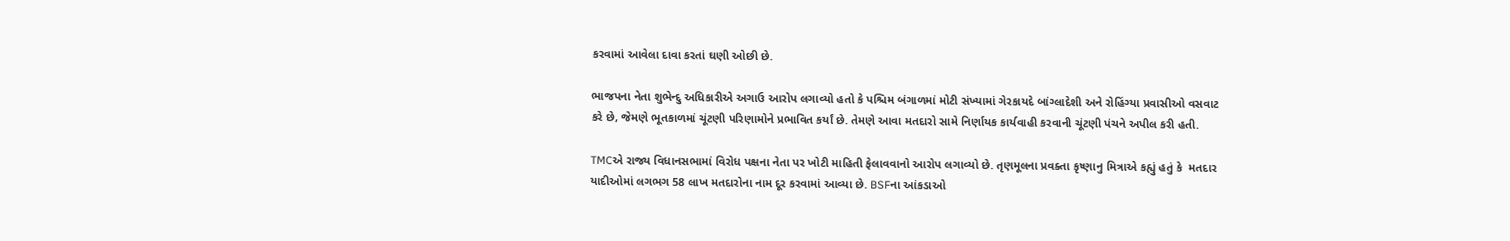કરવામાં આવેલા દાવા કરતાં ઘણી ઓછી છે.

ભાજપના નેતા શુભેન્દુ અધિકારીએ અગાઉ આરોપ લગાવ્યો હતો કે પશ્ચિમ બંગાળમાં મોટી સંખ્યામાં ગેરકાયદે બાંગ્લાદેશી અને રોહિંગ્યા પ્રવાસીઓ વસવાટ કરે છે, જેમણે ભૂતકાળમાં ચૂંટણી પરિણામોને પ્રભાવિત કર્યાં છે. તેમણે આવા મતદારો સામે નિર્ણાયક કાર્યવાહી કરવાની ચૂંટણી પંચને અપીલ કરી હતી.

TMCએ રાજ્ય વિધાનસભામાં વિરોધ પક્ષના નેતા પર ખોટી માહિતી ફેલાવવાનો આરોપ લગાવ્યો છે. તૃણમૂલના પ્રવક્તા કૃષ્ણાનુ મિત્રાએ કહ્યું હતું કે  મતદાર યાદીઓમાં લગભગ 58 લાખ મતદારોના નામ દૂર કરવામાં આવ્યા છે. BSFના આંકડાઓ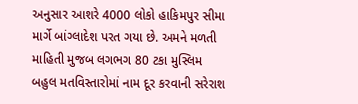અનુસાર આશરે 4000 લોકો હાકિમપુર સીમા માર્ગે બાંગ્લાદેશ પરત ગયા છે. અમને મળતી માહિતી મુજબ લગભગ 80 ટકા મુસ્લિમ બહુલ મતવિસ્તારોમાં નામ દૂર કરવાની સરેરાશ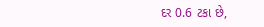દર 0.6 ટકા છે,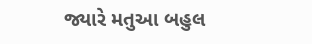જ્યારે મતુઆ બહુલ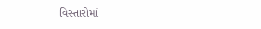વિસ્તારોમાં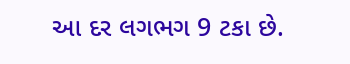આ દર લગભગ 9 ટકા છે.